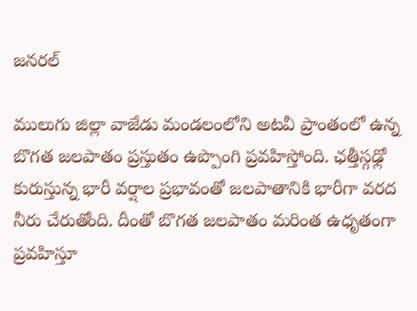జనరల్

ములుగు జిల్లా వాజేడు మండలంలోని అటవీ ప్రాంతంలో ఉన్న బొగత జలపాతం ప్రస్తుతం ఉప్పొంగి ప్రవహిస్తోంది. ఛత్తీస్గఢ్లో కురుస్తున్న భారీ వర్షాల ప్రభావంతో జలపాతానికి భారీగా వరద నీరు చేరుతోంది. దీంతో బొగత జలపాతం మరింత ఉధృతంగా ప్రవహిస్తూ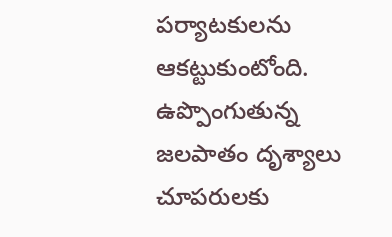పర్యాటకులను ఆకట్టుకుంటోంది. ఉప్పొంగుతున్న జలపాతం దృశ్యాలు చూపరులకు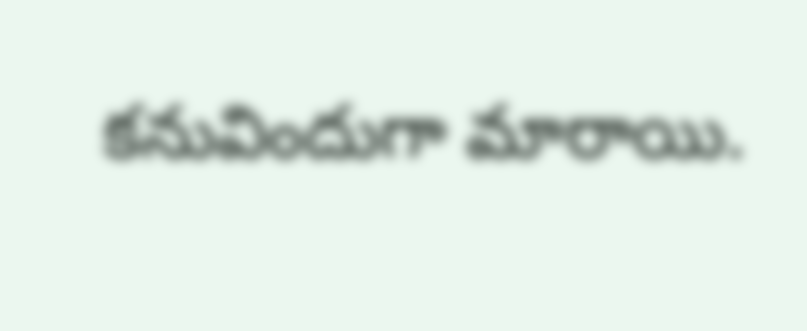కనువిందుగా మారాయి.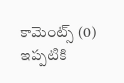కామెంట్స్ (0)
ఇప్పటికి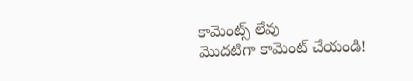కామెంట్స్ లేవు
మొదటిగా కామెంట్ చేయండి!